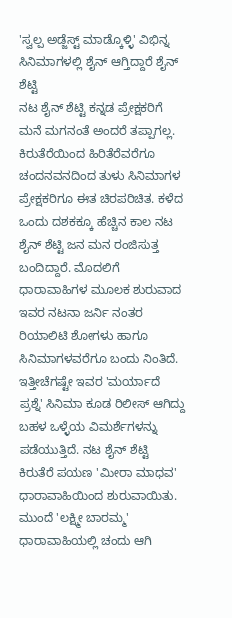'ಸ್ವಲ್ಪ ಅಡ್ಜೆಸ್ಟ್ ಮಾಡ್ಕೊಳ್ಳಿ' ವಿಭಿನ್ನ ಸಿನಿಮಾಗಳಲ್ಲಿ ಶೈನ್ ಆಗ್ತಿದ್ದಾರೆ ಶೈನ್ ಶೆಟ್ಟಿ
ನಟ ಶೈನ್ ಶೆಟ್ಟಿ ಕನ್ನಡ ಪ್ರೇಕ್ಷಕರಿಗೆ ಮನೆ ಮಗನಂತೆ ಅಂದರೆ ತಪ್ಪಾಗಲ್ಲ. ಕಿರುತೆರೆಯಿಂದ ಹಿರಿತೆರೆವರೆಗೂ ಚಂದನವನದಿಂದ ತುಳು ಸಿನಿಮಾಗಳ ಪ್ರೇಕ್ಷಕರಿಗೂ ಈತ ಚಿರಪರಿಚಿತ. ಕಳೆದ ಒಂದು ದಶಕಕ್ಕೂ ಹೆಚ್ಚಿನ ಕಾಲ ನಟ ಶೈನ್ ಶೆಟ್ಟಿ ಜನ ಮನ ರಂಜಿಸುತ್ತ ಬಂದಿದ್ದಾರೆ. ಮೊದಲಿಗೆ ಧಾರಾವಾಹಿಗಳ ಮೂಲಕ ಶುರುವಾದ ಇವರ ನಟನಾ ಜರ್ನಿ ನಂತರ ರಿಯಾಲಿಟಿ ಶೋಗಳು ಹಾಗೂ ಸಿನಿಮಾಗಳವರೆಗೂ ಬಂದು ನಿಂತಿದೆ.
ಇತ್ತೀಚೆಗಷ್ಟೇ ಇವರ 'ಮರ್ಯಾದೆ ಪ್ರಶ್ನೆ' ಸಿನಿಮಾ ಕೂಡ ರಿಲೀಸ್ ಆಗಿದ್ದು ಬಹಳ ಒಳ್ಳೆಯ ವಿಮರ್ಶೆಗಳನ್ನು ಪಡೆಯುತ್ತಿದೆ. ನಟ ಶೈನ್ ಶೆಟ್ಟಿ ಕಿರುತೆರೆ ಪಯಣ 'ಮೀರಾ ಮಾಧವ' ಧಾರಾವಾಹಿಯಿಂದ ಶುರುವಾಯಿತು. ಮುಂದೆ 'ಲಕ್ಷ್ಮೀ ಬಾರಮ್ಮ' ಧಾರಾವಾಹಿಯಲ್ಲಿ ಚಂದು ಆಗಿ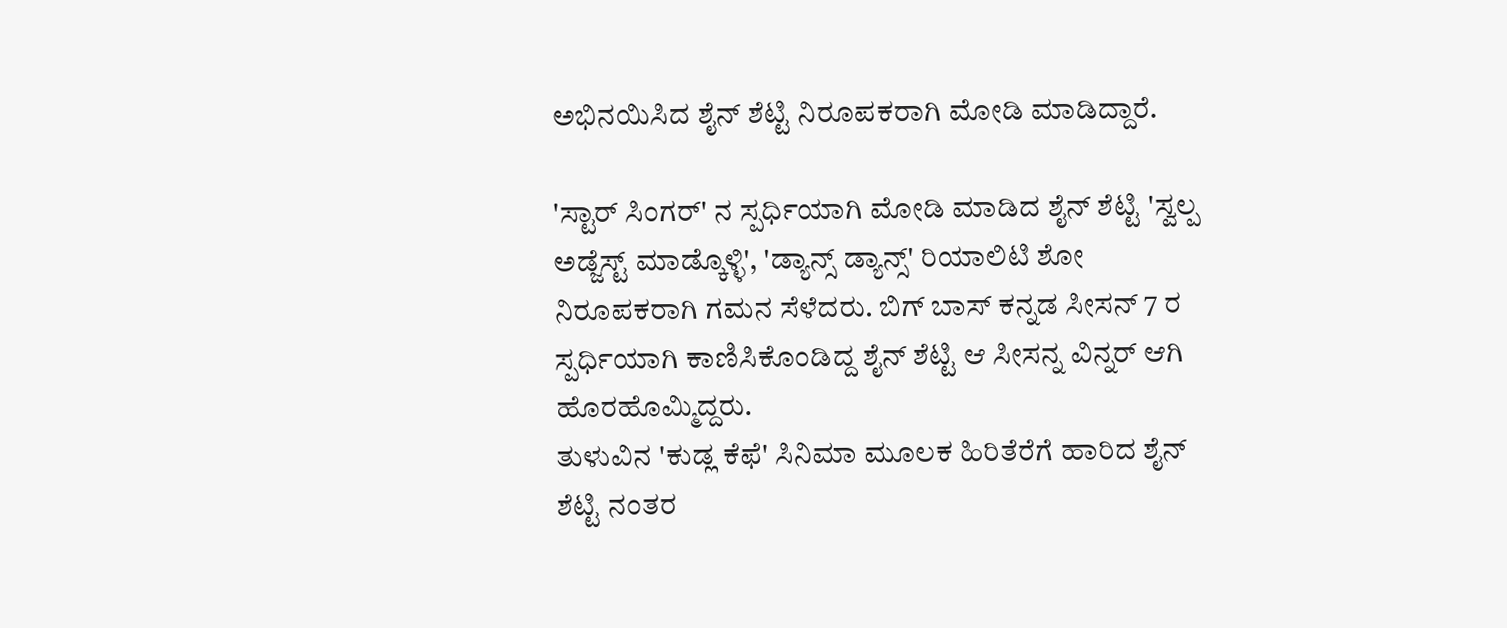ಅಭಿನಯಿಸಿದ ಶೈನ್ ಶೆಟ್ಟಿ ನಿರೂಪಕರಾಗಿ ಮೋಡಿ ಮಾಡಿದ್ದಾರೆ.

'ಸ್ಟಾರ್ ಸಿಂಗರ್' ನ ಸ್ಪರ್ಧಿಯಾಗಿ ಮೋಡಿ ಮಾಡಿದ ಶೈನ್ ಶೆಟ್ಟಿ 'ಸ್ವಲ್ಪ ಅಡ್ಜೆಸ್ಟ್ ಮಾಡ್ಕೊಳ್ಳಿ', 'ಡ್ಯಾನ್ಸ್ ಡ್ಯಾನ್ಸ್' ರಿಯಾಲಿಟಿ ಶೋ ನಿರೂಪಕರಾಗಿ ಗಮನ ಸೆಳೆದರು. ಬಿಗ್ ಬಾಸ್ ಕನ್ನಡ ಸೀಸನ್ 7 ರ ಸ್ಪರ್ಧಿಯಾಗಿ ಕಾಣಿಸಿಕೊಂಡಿದ್ದ ಶೈನ್ ಶೆಟ್ಟಿ ಆ ಸೀಸನ್ನ ವಿನ್ನರ್ ಆಗಿ ಹೊರಹೊಮ್ಮಿದ್ದರು.
ತುಳುವಿನ 'ಕುಡ್ಲ ಕೆಫೆ' ಸಿನಿಮಾ ಮೂಲಕ ಹಿರಿತೆರೆಗೆ ಹಾರಿದ ಶೈನ್ ಶೆಟ್ಟಿ ನಂತರ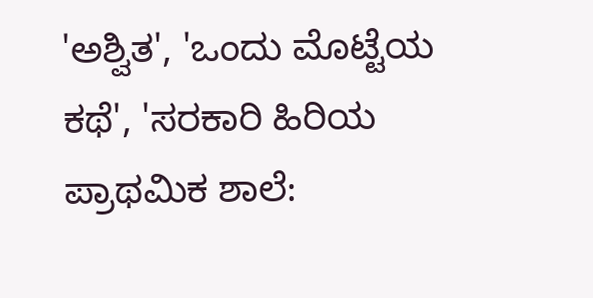'ಅಶ್ವಿತ', 'ಒಂದು ಮೊಟ್ಟೆಯ ಕಥೆ', 'ಸರಕಾರಿ ಹಿರಿಯ ಪ್ರಾಥಮಿಕ ಶಾಲೆ: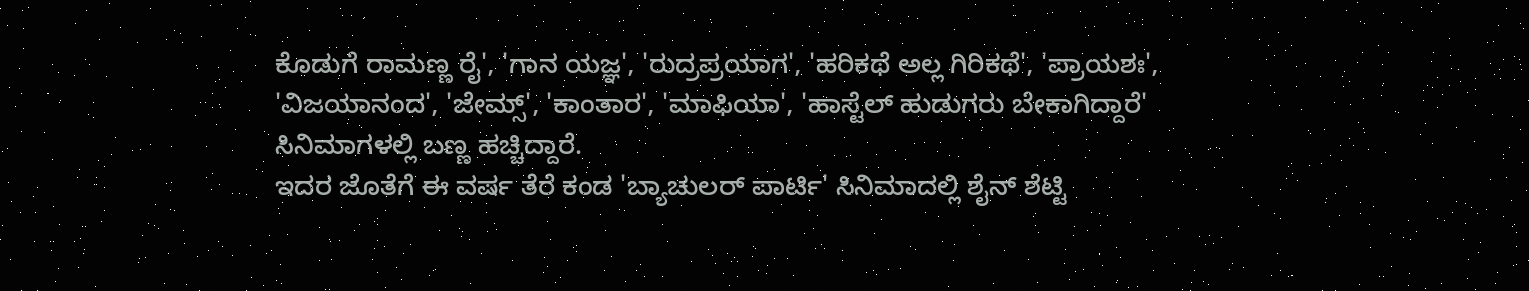ಕೊಡುಗೆ ರಾಮಣ್ಣ ರೈ', 'ಗಾನ ಯಜ್ಞ', 'ರುದ್ರಪ್ರಯಾಗ', 'ಹರಿಕಥೆ ಅಲ್ಲ ಗಿರಿಕಥೆ', 'ಪ್ರಾಯಶಃ', 'ವಿಜಯಾನಂದ', 'ಜೇಮ್ಸ್', 'ಕಾಂತಾರ', 'ಮಾಫಿಯಾ', 'ಹಾಸ್ಟೆಲ್ ಹುಡುಗರು ಬೇಕಾಗಿದ್ದಾರೆ' ಸಿನಿಮಾಗಳಲ್ಲಿ ಬಣ್ಣ ಹಚ್ಚಿದ್ದಾರೆ.
ಇದರ ಜೊತೆಗೆ ಈ ವರ್ಷ ತೆರೆ ಕಂಡ 'ಬ್ಯಾಚುಲರ್ ಪಾರ್ಟಿ' ಸಿನಿಮಾದಲ್ಲಿ ಶೈನ್ ಶೆಟ್ಟಿ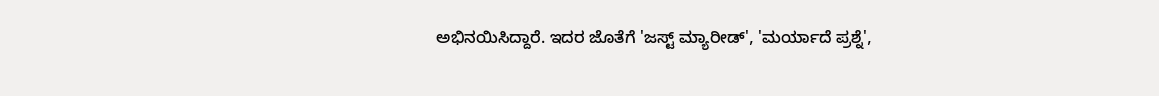ಅಭಿನಯಿಸಿದ್ದಾರೆ. ಇದರ ಜೊತೆಗೆ 'ಜಸ್ಟ್ ಮ್ಯಾರೀಡ್', 'ಮರ್ಯಾದೆ ಪ್ರಶ್ನೆ',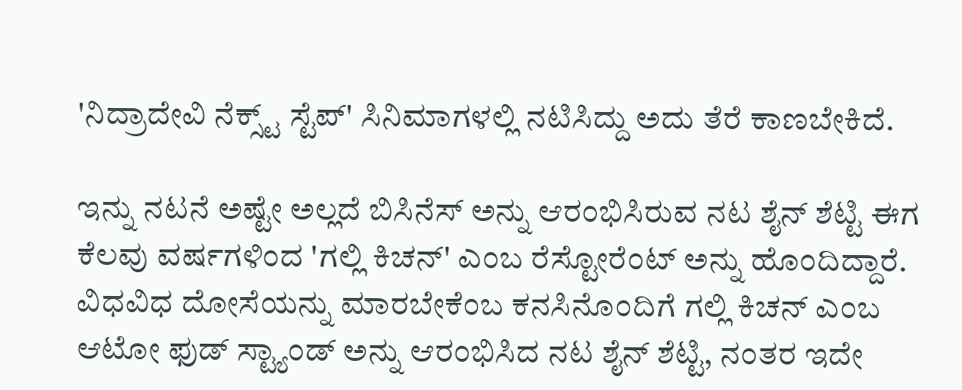'ನಿದ್ರಾದೇವಿ ನೆಕ್ಸ್ಟ್ ಸ್ಟೆಪ್' ಸಿನಿಮಾಗಳಲ್ಲಿ ನಟಿಸಿದ್ದು ಅದು ತೆರೆ ಕಾಣಬೇಕಿದೆ.

ಇನ್ನು ನಟನೆ ಅಷ್ಟೇ ಅಲ್ಲದೆ ಬಿಸಿನೆಸ್ ಅನ್ನು ಆರಂಭಿಸಿರುವ ನಟ ಶೈನ್ ಶೆಟ್ಟಿ ಈಗ ಕೆಲವು ವರ್ಷಗಳಿಂದ 'ಗಲ್ಲಿ ಕಿಚನ್' ಎಂಬ ರೆಸ್ಟೋರೆಂಟ್ ಅನ್ನು ಹೊಂದಿದ್ದಾರೆ. ವಿಧವಿಧ ದೋಸೆಯನ್ನು ಮಾರಬೇಕೆಂಬ ಕನಸಿನೊಂದಿಗೆ ಗಲ್ಲಿ ಕಿಚನ್ ಎಂಬ ಆಟೋ ಫುಡ್ ಸ್ಟ್ಯಾಂಡ್ ಅನ್ನು ಆರಂಭಿಸಿದ ನಟ ಶೈನ್ ಶೆಟ್ಟಿ, ನಂತರ ಇದೇ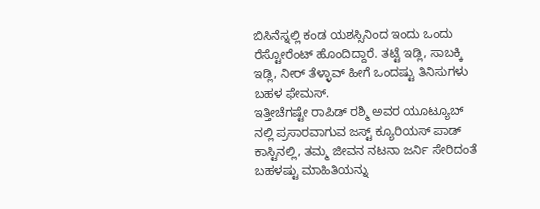ಬಿಸಿನೆಸ್ನಲ್ಲಿ ಕಂಡ ಯಶಸ್ಸಿನಿಂದ ಇಂದು ಒಂದು ರೆಸ್ಟೋರೆಂಟ್ ಹೊಂದಿದ್ದಾರೆ. ತಟ್ಟೆ ಇಡ್ಲಿ, ಸಾಬಕ್ಕಿ ಇಡ್ಲಿ, ನೀರ್ ತೆಳ್ಳಾವ್ ಹೀಗೆ ಒಂದಷ್ಟು ತಿನಿಸುಗಳು ಬಹಳ ಫೇಮಸ್.
ಇತ್ತೀಚೆಗಷ್ಟೇ ರಾಪಿಡ್ ರಶ್ಮಿ ಅವರ ಯೂಟ್ಯೂಬ್ ನಲ್ಲಿ ಪ್ರಸಾರವಾಗುವ ಜಸ್ಟ್ ಕ್ಯೂರಿಯಸ್ ಪಾಡ್ ಕಾಸ್ಟಿನಲ್ಲಿ, ತಮ್ಮ ಜೀವನ ನಟನಾ ಜರ್ನಿ ಸೇರಿದಂತೆ ಬಹಳಷ್ಟು ಮಾಹಿತಿಯನ್ನು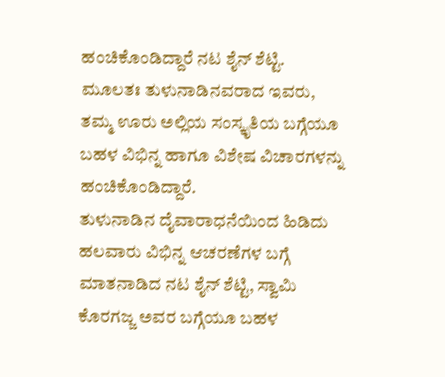ಹಂಚಿಕೊಂಡಿದ್ದಾರೆ ನಟ ಶೈನ್ ಶೆಟ್ಟಿ. ಮೂಲತಃ ತುಳುನಾಡಿನವರಾದ ಇವರು, ತಮ್ಮ ಊರು ಅಲ್ಲಿಯ ಸಂಸ್ಕೃತಿಯ ಬಗ್ಗೆಯೂ ಬಹಳ ವಿಭಿನ್ನ ಹಾಗೂ ವಿಶೇಷ ವಿಚಾರಗಳನ್ನು ಹಂಚಿಕೊಂಡಿದ್ದಾರೆ.
ತುಳುನಾಡಿನ ದೈವಾರಾಧನೆಯಿಂದ ಹಿಡಿದು ಹಲವಾರು ವಿಭಿನ್ನ ಆಚರಣೆಗಳ ಬಗ್ಗೆ ಮಾತನಾಡಿದ ನಟ ಶೈನ್ ಶೆಟ್ಟಿ, ಸ್ವಾಮಿ ಕೊರಗಜ್ಜ ಅವರ ಬಗ್ಗೆಯೂ ಬಹಳ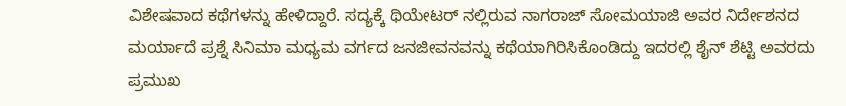ವಿಶೇಷವಾದ ಕಥೆಗಳನ್ನು ಹೇಳಿದ್ದಾರೆ. ಸದ್ಯಕ್ಕೆ ಥಿಯೇಟರ್ ನಲ್ಲಿರುವ ನಾಗರಾಜ್ ಸೋಮಯಾಜಿ ಅವರ ನಿರ್ದೇಶನದ ಮರ್ಯಾದೆ ಪ್ರಶ್ನೆ ಸಿನಿಮಾ ಮಧ್ಯಮ ವರ್ಗದ ಜನಜೀವನವನ್ನು ಕಥೆಯಾಗಿರಿಸಿಕೊಂಡಿದ್ದು ಇದರಲ್ಲಿ ಶೈನ್ ಶೆಟ್ಟಿ ಅವರದು ಪ್ರಮುಖ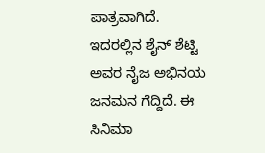ಪಾತ್ರವಾಗಿದೆ. ಇದರಲ್ಲಿನ ಶೈನ್ ಶೆಟ್ಟಿ ಅವರ ನೈಜ ಅಭಿನಯ ಜನಮನ ಗೆದ್ದಿದೆ. ಈ ಸಿನಿಮಾ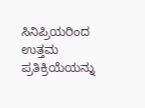ಸಿನಿಪ್ರಿಯರಿಂದ ಉತ್ತಮ ಪ್ರತಿಕ್ರಿಯೆಯನ್ನು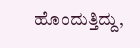ಹೊಂದುತ್ತಿದ್ದು,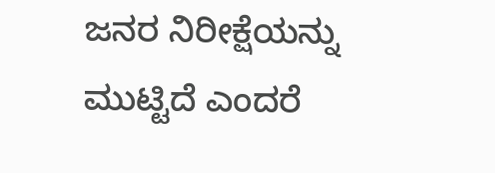ಜನರ ನಿರೀಕ್ಷೆಯನ್ನು ಮುಟ್ಟಿದೆ ಎಂದರೆ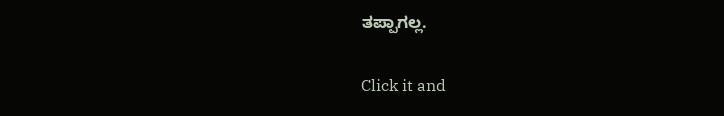ತಪ್ಪಾಗಲ್ಲ.


Click it and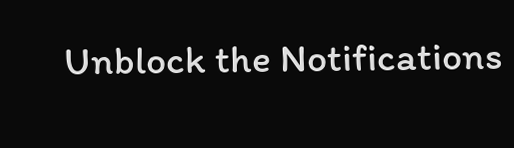Unblock the Notifications